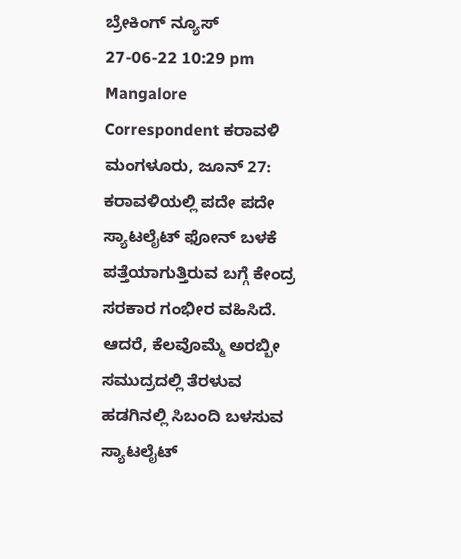ಬ್ರೇಕಿಂಗ್ ನ್ಯೂಸ್
27-06-22 10:29 pm Mangalore Correspondent ಕರಾವಳಿ
ಮಂಗಳೂರು, ಜೂನ್ 27: ಕರಾವಳಿಯಲ್ಲಿ ಪದೇ ಪದೇ ಸ್ಯಾಟಲೈಟ್ ಫೋನ್ ಬಳಕೆ ಪತ್ತೆಯಾಗುತ್ತಿರುವ ಬಗ್ಗೆ ಕೇಂದ್ರ ಸರಕಾರ ಗಂಭೀರ ವಹಿಸಿದೆ. ಆದರೆ, ಕೆಲವೊಮ್ಮೆ ಅರಬ್ಬೀ ಸಮುದ್ರದಲ್ಲಿ ತೆರಳುವ ಹಡಗಿನಲ್ಲಿ ಸಿಬಂದಿ ಬಳಸುವ ಸ್ಯಾಟಲೈಟ್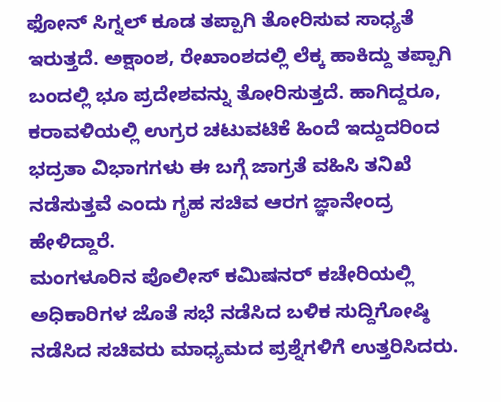ಫೋನ್ ಸಿಗ್ನಲ್ ಕೂಡ ತಪ್ಪಾಗಿ ತೋರಿಸುವ ಸಾಧ್ಯತೆ ಇರುತ್ತದೆ. ಅಕ್ಷಾಂಶ, ರೇಖಾಂಶದಲ್ಲಿ ಲೆಕ್ಕ ಹಾಕಿದ್ದು ತಪ್ಪಾಗಿ ಬಂದಲ್ಲಿ ಭೂ ಪ್ರದೇಶವನ್ನು ತೋರಿಸುತ್ತದೆ. ಹಾಗಿದ್ದರೂ, ಕರಾವಳಿಯಲ್ಲಿ ಉಗ್ರರ ಚಟುವಟಿಕೆ ಹಿಂದೆ ಇದ್ದುದರಿಂದ ಭದ್ರತಾ ವಿಭಾಗಗಳು ಈ ಬಗ್ಗೆ ಜಾಗ್ರತೆ ವಹಿಸಿ ತನಿಖೆ ನಡೆಸುತ್ತವೆ ಎಂದು ಗೃಹ ಸಚಿವ ಆರಗ ಜ್ಞಾನೇಂದ್ರ ಹೇಳಿದ್ದಾರೆ.
ಮಂಗಳೂರಿನ ಪೊಲೀಸ್ ಕಮಿಷನರ್ ಕಚೇರಿಯಲ್ಲಿ ಅಧಿಕಾರಿಗಳ ಜೊತೆ ಸಭೆ ನಡೆಸಿದ ಬಳಿಕ ಸುದ್ದಿಗೋಷ್ಠಿ ನಡೆಸಿದ ಸಚಿವರು ಮಾಧ್ಯಮದ ಪ್ರಶ್ನೆಗಳಿಗೆ ಉತ್ತರಿಸಿದರು.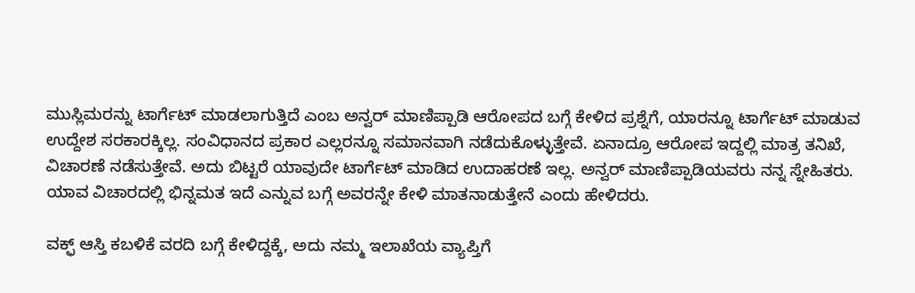ಮುಸ್ಲಿಮರನ್ನು ಟಾರ್ಗೆಟ್ ಮಾಡಲಾಗುತ್ತಿದೆ ಎಂಬ ಅನ್ವರ್ ಮಾಣಿಪ್ಪಾಡಿ ಆರೋಪದ ಬಗ್ಗೆ ಕೇಳಿದ ಪ್ರಶ್ನೆಗೆ, ಯಾರನ್ನೂ ಟಾರ್ಗೆಟ್ ಮಾಡುವ ಉದ್ದೇಶ ಸರಕಾರಕ್ಕಿಲ್ಲ. ಸಂವಿಧಾನದ ಪ್ರಕಾರ ಎಲ್ಲರನ್ನೂ ಸಮಾನವಾಗಿ ನಡೆದುಕೊಳ್ಳುತ್ತೇವೆ. ಏನಾದ್ರೂ ಆರೋಪ ಇದ್ದಲ್ಲಿ ಮಾತ್ರ ತನಿಖೆ, ವಿಚಾರಣೆ ನಡೆಸುತ್ತೇವೆ. ಅದು ಬಿಟ್ಟರೆ ಯಾವುದೇ ಟಾರ್ಗೆಟ್ ಮಾಡಿದ ಉದಾಹರಣೆ ಇಲ್ಲ. ಅನ್ವರ್ ಮಾಣಿಪ್ಪಾಡಿಯವರು ನನ್ನ ಸ್ನೇಹಿತರು. ಯಾವ ವಿಚಾರದಲ್ಲಿ ಭಿನ್ನಮತ ಇದೆ ಎನ್ನುವ ಬಗ್ಗೆ ಅವರನ್ನೇ ಕೇಳಿ ಮಾತನಾಡುತ್ತೇನೆ ಎಂದು ಹೇಳಿದರು.

ವಕ್ಫ್ ಆಸ್ತಿ ಕಬಳಿಕೆ ವರದಿ ಬಗ್ಗೆ ಕೇಳಿದ್ದಕ್ಕೆ, ಅದು ನಮ್ಮ ಇಲಾಖೆಯ ವ್ಯಾಪ್ತಿಗೆ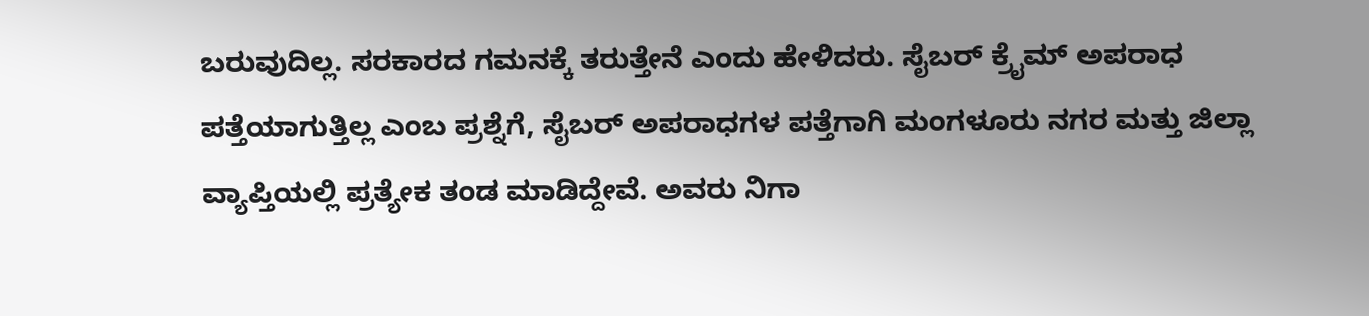ಬರುವುದಿಲ್ಲ. ಸರಕಾರದ ಗಮನಕ್ಕೆ ತರುತ್ತೇನೆ ಎಂದು ಹೇಳಿದರು. ಸೈಬರ್ ಕ್ರೈಮ್ ಅಪರಾಧ ಪತ್ತೆಯಾಗುತ್ತಿಲ್ಲ ಎಂಬ ಪ್ರಶ್ನೆಗೆ, ಸೈಬರ್ ಅಪರಾಧಗಳ ಪತ್ತೆಗಾಗಿ ಮಂಗಳೂರು ನಗರ ಮತ್ತು ಜಿಲ್ಲಾ ವ್ಯಾಪ್ತಿಯಲ್ಲಿ ಪ್ರತ್ಯೇಕ ತಂಡ ಮಾಡಿದ್ದೇವೆ. ಅವರು ನಿಗಾ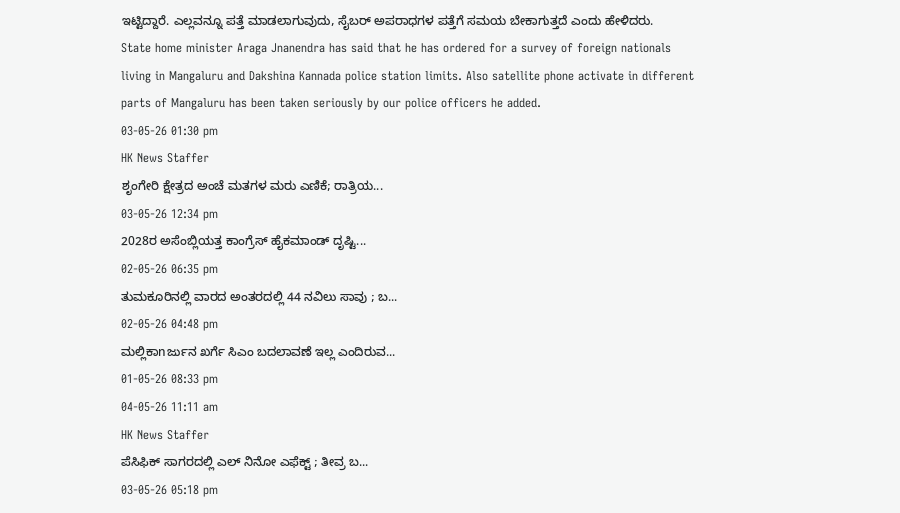ಇಟ್ಟಿದ್ದಾರೆ. ಎಲ್ಲವನ್ನೂ ಪತ್ತೆ ಮಾಡಲಾಗುವುದು, ಸೈಬರ್ ಅಪರಾಧಗಳ ಪತ್ತೆಗೆ ಸಮಯ ಬೇಕಾಗುತ್ತದೆ ಎಂದು ಹೇಳಿದರು.
State home minister Araga Jnanendra has said that he has ordered for a survey of foreign nationals living in Mangaluru and Dakshina Kannada police station limits. Also satellite phone activate in different parts of Mangaluru has been taken seriously by our police officers he added.
03-05-26 01:30 pm
HK News Staffer
ಶೃಂಗೇರಿ ಕ್ಷೇತ್ರದ ಅಂಚೆ ಮತಗಳ ಮರು ಎಣಿಕೆ; ರಾತ್ರಿಯ...
03-05-26 12:34 pm
2028ರ ಅಸೆಂಬ್ಲಿಯತ್ತ ಕಾಂಗ್ರೆಸ್ ಹೈಕಮಾಂಡ್ ದೃಷ್ಟಿ...
02-05-26 06:35 pm
ತುಮಕೂರಿನಲ್ಲಿ ವಾರದ ಅಂತರದಲ್ಲಿ 44 ನವಿಲು ಸಾವು ; ಬ...
02-05-26 04:48 pm
ಮಲ್ಲಿಕಾnರ್ಜುನ ಖರ್ಗೆ ಸಿಎಂ ಬದಲಾವಣೆ ಇಲ್ಲ ಎಂದಿರುವ...
01-05-26 08:33 pm
04-05-26 11:11 am
HK News Staffer
ಪೆಸಿಫಿಕ್ ಸಾಗರದಲ್ಲಿ ಎಲ್ ನಿನೋ ಎಫೆಕ್ಟ್ ; ತೀವ್ರ ಬ...
03-05-26 05:18 pm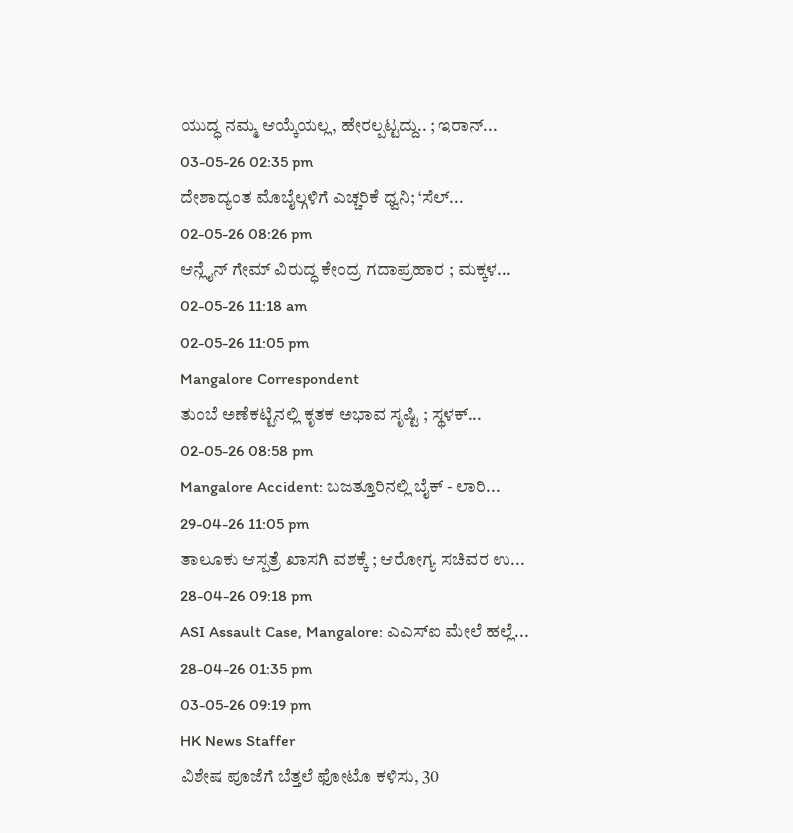ಯುದ್ಧ ನಮ್ಮ ಆಯ್ಕೆಯಲ್ಲ, ಹೇರಲ್ಪಟ್ಟದ್ದು.. ; ಇರಾನ್...
03-05-26 02:35 pm
ದೇಶಾದ್ಯಂತ ಮೊಬೈಲ್ಗಳಿಗೆ ಎಚ್ಚರಿಕೆ ಧ್ವನಿ; ‘ಸೆಲ್...
02-05-26 08:26 pm
ಆನ್ಲೈನ್ ಗೇಮ್ ವಿರುದ್ಧ ಕೇಂದ್ರ ಗದಾಪ್ರಹಾರ ; ಮಕ್ಕಳ...
02-05-26 11:18 am
02-05-26 11:05 pm
Mangalore Correspondent
ತುಂಬೆ ಅಣೆಕಟ್ಟಿನಲ್ಲಿ ಕೃತಕ ಅಭಾವ ಸೃಷ್ಟಿ ; ಸ್ಥಳಕ್...
02-05-26 08:58 pm
Mangalore Accident: ಬಜತ್ತೂರಿನಲ್ಲಿ ಬೈಕ್ - ಲಾರಿ...
29-04-26 11:05 pm
ತಾಲೂಕು ಆಸ್ಪತ್ರೆ ಖಾಸಗಿ ವಶಕ್ಕೆ ; ಆರೋಗ್ಯ ಸಚಿವರ ಉ...
28-04-26 09:18 pm
ASI Assault Case, Mangalore: ಎಎಸ್ಐ ಮೇಲೆ ಹಲ್ಲೆ...
28-04-26 01:35 pm
03-05-26 09:19 pm
HK News Staffer
ವಿಶೇಷ ಪೂಜೆಗೆ ಬೆತ್ತಲೆ ಫೋಟೊ ಕಳಿಸು, 30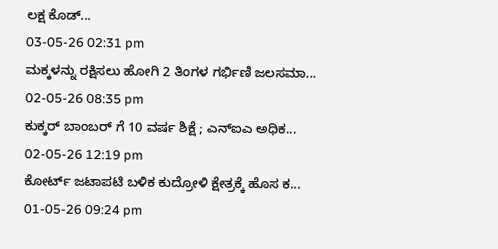ಲಕ್ಷ ಕೊಡ್...
03-05-26 02:31 pm
ಮಕ್ಕಳನ್ನು ರಕ್ಷಿಸಲು ಹೋಗಿ 2 ತಿಂಗಳ ಗರ್ಭಿಣಿ ಜಲಸಮಾ...
02-05-26 08:35 pm
ಕುಕ್ಕರ್ ಬಾಂಬರ್ ಗೆ 10 ವರ್ಷ ಶಿಕ್ಷೆ ; ಎನ್ಐಎ ಅಧಿಕ...
02-05-26 12:19 pm
ಕೋರ್ಟ್ ಜಟಾಪಟಿ ಬಳಿಕ ಕುದ್ರೋಳಿ ಕ್ಷೇತ್ರಕ್ಕೆ ಹೊಸ ಕ...
01-05-26 09:24 pm